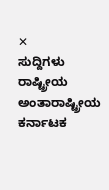✕
ಸುದ್ದಿಗಳು
ರಾಷ್ಟ್ರೀಯ
ಅಂತಾರಾಷ್ಟ್ರೀಯ
ಕರ್ನಾಟಕ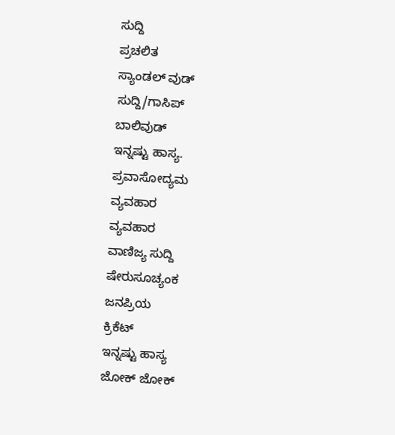ಸುದ್ದಿ
ಪ್ರಚಲಿತ
ಸ್ಯಾಂಡಲ್ ವುಡ್
ಸುದ್ದಿ/ಗಾಸಿಪ್
ಬಾಲಿವುಡ್
ಇನ್ನಷ್ಟು ಹಾಸ್ಯ.
ಪ್ರವಾಸೋದ್ಯಮ
ವ್ಯವಹಾರ
ವ್ಯವಹಾರ
ವಾಣಿಜ್ಯ ಸುದ್ದಿ
ಷೇರುಸೂಚ್ಯಂಕ
ಜನಪ್ರಿಯ
ಕ್ರಿಕೆಟ್
ಇನ್ನಷ್ಟು ಹಾಸ್ಯ
ಜೋಕ್ ಜೋಕ್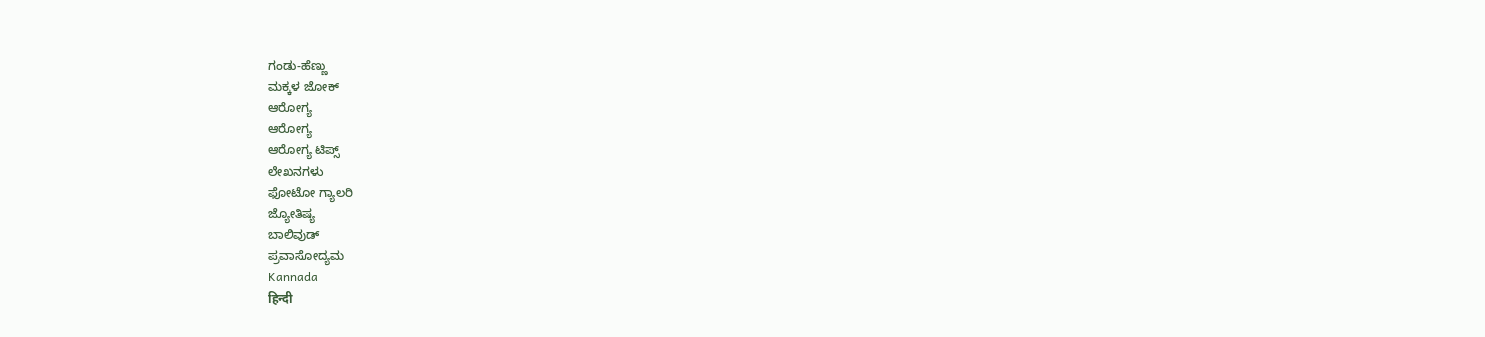ಗಂಡು-ಹೆಣ್ಣು
ಮಕ್ಕಳ ಜೋಕ್
ಆರೋಗ್ಯ
ಆರೋಗ್ಯ
ಆರೋಗ್ಯ ಟಿಪ್ಸ್
ಲೇಖನಗಳು
ಫೋಟೋ ಗ್ಯಾಲರಿ
ಜ್ಯೋತಿಷ್ಯ
ಬಾಲಿವುಡ್
ಪ್ರವಾಸೋದ್ಯಮ
Kannada
हिन्दी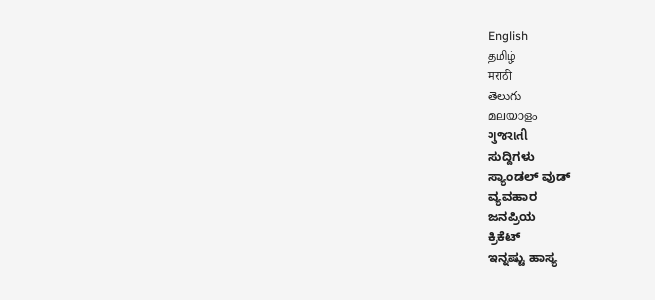English
தமிழ்
मराठी
తెలుగు
മലയാളം
ગુજરાતી
ಸುದ್ದಿಗಳು
ಸ್ಯಾಂಡಲ್ ವುಡ್
ವ್ಯವಹಾರ
ಜನಪ್ರಿಯ
ಕ್ರಿಕೆಟ್
ಇನ್ನಷ್ಟು ಹಾಸ್ಯ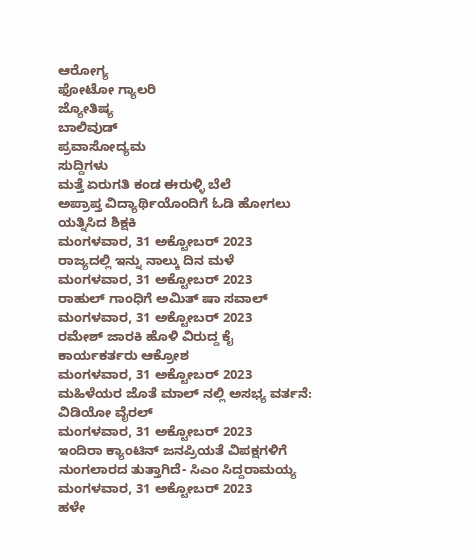ಆರೋಗ್ಯ
ಫೋಟೋ ಗ್ಯಾಲರಿ
ಜ್ಯೋತಿಷ್ಯ
ಬಾಲಿವುಡ್
ಪ್ರವಾಸೋದ್ಯಮ
ಸುದ್ದಿಗಳು
ಮತ್ತೆ ಏರುಗತಿ ಕಂಡ ಈರುಳ್ಳಿ ಬೆಲೆ
ಅಪ್ರಾಪ್ತ ವಿದ್ಯಾರ್ಥಿಯೊಂದಿಗೆ ಓಡಿ ಹೋಗಲು ಯತ್ನಿಸಿದ ಶಿಕ್ಷಕಿ
ಮಂಗಳವಾರ, 31 ಅಕ್ಟೋಬರ್ 2023
ರಾಜ್ಯದಲ್ಲಿ ಇನ್ನು ನಾಲ್ಕು ದಿನ ಮಳೆ
ಮಂಗಳವಾರ, 31 ಅಕ್ಟೋಬರ್ 2023
ರಾಹುಲ್ ಗಾಂಧಿಗೆ ಅಮಿತ್ ಷಾ ಸವಾಲ್
ಮಂಗಳವಾರ, 31 ಅಕ್ಟೋಬರ್ 2023
ರಮೇಶ್ ಜಾರಕಿ ಹೊಳಿ ವಿರುದ್ದ ಕೈ ಕಾರ್ಯಕರ್ತರು ಆಕ್ರೋಶ
ಮಂಗಳವಾರ, 31 ಅಕ್ಟೋಬರ್ 2023
ಮಹಿಳೆಯರ ಜೊತೆ ಮಾಲ್ ನಲ್ಲಿ ಅಸಭ್ಯ ವರ್ತನೆ: ವಿಡಿಯೋ ವೈರಲ್
ಮಂಗಳವಾರ, 31 ಅಕ್ಟೋಬರ್ 2023
ಇಂದಿರಾ ಕ್ಯಾಂಟಿನ್ ಜನಪ್ರಿಯತೆ ವಿಪಕ್ಷಗಳಿಗೆ ನುಂಗಲಾರದ ತುತ್ತಾಗಿದೆ- ಸಿಎಂ ಸಿದ್ದರಾಮಯ್ಯ
ಮಂಗಳವಾರ, 31 ಅಕ್ಟೋಬರ್ 2023
ಹಳೇ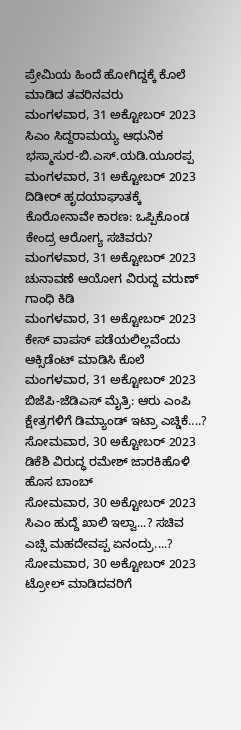ಪ್ರೇಮಿಯ ಹಿಂದೆ ಹೋಗಿದ್ದಕ್ಕೆ ಕೊಲೆ ಮಾಡಿದ ತವರಿನವರು
ಮಂಗಳವಾರ, 31 ಅಕ್ಟೋಬರ್ 2023
ಸಿಎಂ ಸಿದ್ದರಾಮಯ್ಯ ಆಧುನಿಕ ಭಸ್ಮಾಸುರ-ಬಿ.ಎಸ್.ಯಡಿ.ಯೂರಪ್ಪ
ಮಂಗಳವಾರ, 31 ಅಕ್ಟೋಬರ್ 2023
ದಿಡೀರ್ ಹೃದಯಾಘಾತಕ್ಕೆ ಕೊರೋನಾವೇ ಕಾರಣ: ಒಪ್ಪಿಕೊಂಡ ಕೇಂದ್ರ ಆರೋಗ್ಯ ಸಚಿವರು?
ಮಂಗಳವಾರ, 31 ಅಕ್ಟೋಬರ್ 2023
ಚುನಾವಣೆ ಆಯೋಗ ವಿರುದ್ದ ವರುಣ್ ಗಾಂಧಿ ಕಿಡಿ
ಮಂಗಳವಾರ, 31 ಅಕ್ಟೋಬರ್ 2023
ಕೇಸ್ ವಾಪಸ್ ಪಡೆಯಲಿಲ್ಲವೆಂದು ಆಕ್ಸಿಡೆಂಟ್ ಮಾಡಿಸಿ ಕೊಲೆ
ಮಂಗಳವಾರ, 31 ಅಕ್ಟೋಬರ್ 2023
ಬಿಜೆಪಿ-ಜೆಡಿಎಸ್ ಮೈತ್ರಿ: ಆರು ಎಂಪಿ ಕ್ಷೇತ್ರಗಳಿಗೆ ಡಿಮ್ಯಾಂಡ್ ಇಟ್ರಾ ಎಚ್ಡಿಕೆ....?
ಸೋಮವಾರ, 30 ಅಕ್ಟೋಬರ್ 2023
ಡಿಕೆಶಿ ವಿರುದ್ಧ ರಮೇಶ್ ಜಾರಕಿಹೊಳಿ ಹೊಸ ಬಾಂಬ್
ಸೋಮವಾರ, 30 ಅಕ್ಟೋಬರ್ 2023
ಸಿಎಂ ಹುದ್ದೆ ಖಾಲಿ ಇಲ್ವಾ...? ಸಚಿವ ಎಚ್ಸಿ ಮಹದೇವಪ್ಪ ಏನಂದ್ರು....?
ಸೋಮವಾರ, 30 ಅಕ್ಟೋಬರ್ 2023
ಟ್ರೋಲ್ ಮಾಡಿದವರಿಗೆ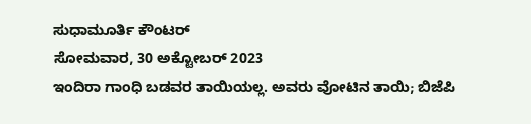ಸುಧಾಮೂರ್ತಿ ಕೌಂಟರ್
ಸೋಮವಾರ, 30 ಅಕ್ಟೋಬರ್ 2023
ಇಂದಿರಾ ಗಾಂಧಿ ಬಡವರ ತಾಯಿಯಲ್ಲ. ಅವರು ವೋಟಿನ ತಾಯಿ; ಬಿಜೆಪಿ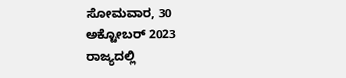ಸೋಮವಾರ, 30 ಅಕ್ಟೋಬರ್ 2023
ರಾಜ್ಯದಲ್ಲಿ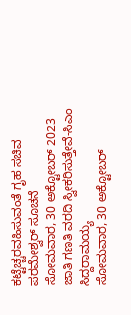ಕಟ್ಟೆಚ್ಚರವಹಿಸುವಂತೆ ಗೃಹ ಸಚಿವ ಪರಮೇಶ್ವರ್ ಸೂಚನೆ
ಸೋಮವಾರ, 30 ಅಕ್ಟೋಬರ್ 2023
ಜಾತಿ ಗಣತಿ ವರದಿ ಸ್ವೀಕರಿಸುತ್ತೇವೆ-ಸಿಎಂ ಸಿದ್ದರಾಮಯ್ಯ
ಸೋಮವಾರ, 30 ಅಕ್ಟೋಬರ್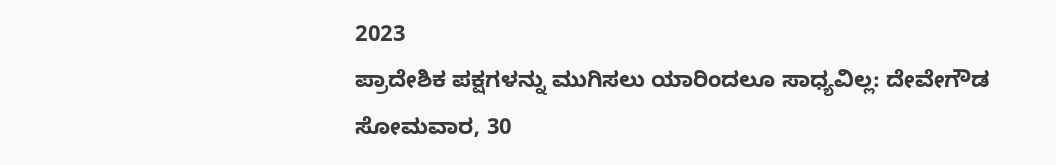2023
ಪ್ರಾದೇಶಿಕ ಪಕ್ಷಗಳನ್ನು ಮುಗಿಸಲು ಯಾರಿಂದಲೂ ಸಾಧ್ಯವಿಲ್ಲ: ದೇವೇಗೌಡ
ಸೋಮವಾರ, 30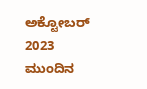ಅಕ್ಟೋಬರ್ 2023
ಮುಂದಿನ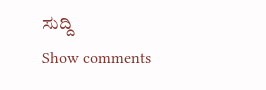ಸುದ್ದಿ
Show comments